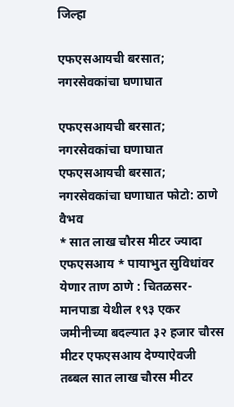जिल्हा

एफएसआयची बरसात; नगरसेवकांचा घणाघात

एफएसआयची बरसात; नगरसेवकांचा घणाघात
एफएसआयची बरसात; नगरसेवकांचा घणाघात फोटो: ठाणे वैभव
* सात लाख चौरस मीटर ज्यादा एफएसआय * पायाभुत सुविधांवर येणार ताण ठाणे : चितळसर-मानपाडा येथील १९३ एकर जमीनीच्या बदल्यात ३२ हजार चौरस मीटर एफएसआय देण्याऐवजी तब्बल सात लाख चौरस मीटर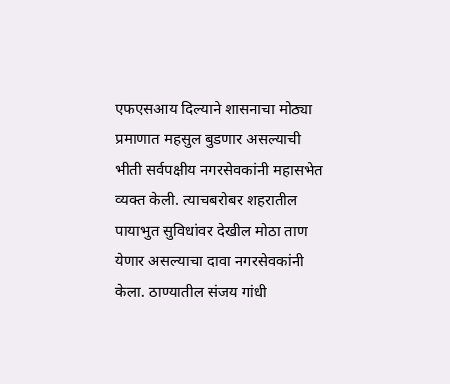एफएसआय दिल्याने शासनाचा मोठ्या प्रमाणात महसुल बुडणार असल्याची भीती सर्वपक्षीय नगरसेवकांनी महासभेत व्यक्त केली. त्याचबरोबर शहरातील पायाभुत सुविधांवर देखील मोठा ताण येणार असल्याचा दावा नगरसेवकांनी केला. ठाण्यातील संजय गांधी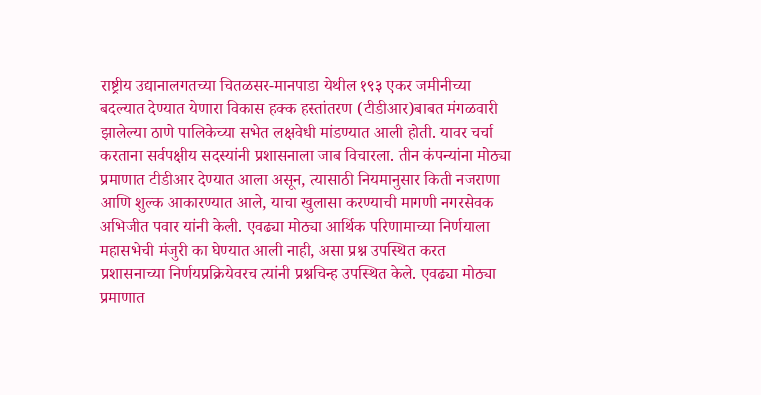राष्ट्रीय उद्यानालगतच्या चितळसर-मानपाडा येथील १९३ एकर जमीनीच्या बदल्यात देण्यात येणारा विकास हक्क हस्तांतरण (टीडीआर)बाबत मंगळवारी झालेल्या ठाणे पालिकेच्या सभेत लक्षवेधी मांडण्यात आली होती. यावर चर्चा करताना सर्वपक्षीय सदस्यांनी प्रशासनाला जाब विचारला. तीन कंपन्यांना मोठ्या प्रमाणात टीडीआर देण्यात आला असून, त्यासाठी नियमानुसार किती नजराणा आणि शुल्क आकारण्यात आले, याचा खुलासा करण्याची मागणी नगरसेवक अभिजीत पवार यांनी केली. एवढ्या मोठ्या आर्थिक परिणामाच्या निर्णयाला महासभेची मंजुरी का घेण्यात आली नाही, असा प्रश्न उपस्थित करत प्रशासनाच्या निर्णयप्रक्रियेवरच त्यांनी प्रश्नचिन्ह उपस्थित केले. एवढ्या मोठ्या प्रमाणात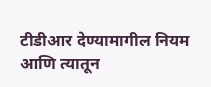टीडीआर देण्यामागील नियम आणि त्यातून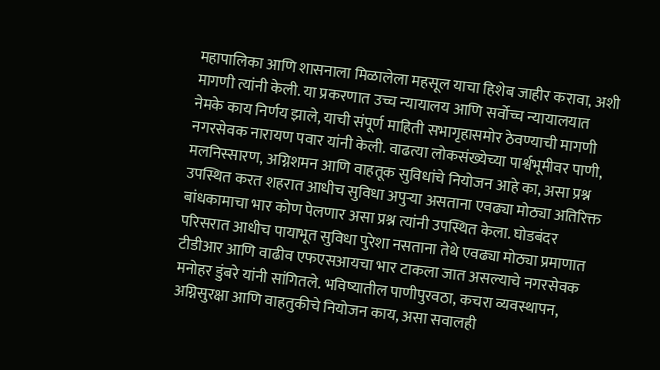महापालिका आणि शासनाला मिळालेला महसूल याचा हिशेब जाहीर करावा, अशी मागणी त्यांनी केली. या प्रकरणात उच्च न्यायालय आणि सर्वोच्च न्यायालयात नेमके काय निर्णय झाले, याची संपूर्ण माहिती सभागृहासमोर ठेवण्याची मागणी नगरसेवक नारायण पवार यांनी केली. वाढत्या लोकसंख्येच्या पार्श्वभूमीवर पाणी, मलनिस्सारण, अग्निशमन आणि वाहतूक सुविधांचे नियोजन आहे का, असा प्रश्न उपस्थित करत शहरात आधीच सुविधा अपुऱ्या असताना एवढ्या मोठ्या अतिरिक्त बांधकामाचा भार कोण पेलणार असा प्रश्न त्यांनी उपस्थित केला. घोडबंदर परिसरात आधीच पायाभूत सुविधा पुरेशा नसताना तेथे एवढ्या मोठ्या प्रमाणात टीडीआर आणि वाढीव एफएसआयचा भार टाकला जात असल्याचे नगरसेवक मनोहर डुंबरे यांनी सांगितले. भविष्यातील पाणीपुरवठा, कचरा व्यवस्थापन, अग्निसुरक्षा आणि वाहतुकीचे नियोजन काय, असा सवालही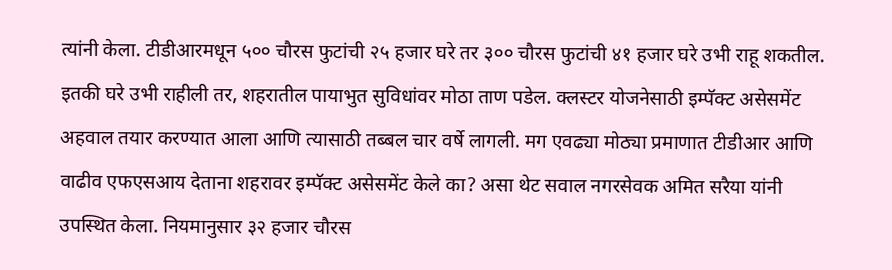त्यांनी केला. टीडीआरमधून ५०० चौरस फुटांची २५ हजार घरे तर ३०० चौरस फुटांची ४१ हजार घरे उभी राहू शकतील. इतकी घरे उभी राहीली तर, शहरातील पायाभुत सुविधांवर मोठा ताण पडेल. क्लस्टर योजनेसाठी इम्पॅक्ट असेसमेंट अहवाल तयार करण्यात आला आणि त्यासाठी तब्बल चार वर्षे लागली. मग एवढ्या मोठ्या प्रमाणात टीडीआर आणि वाढीव एफएसआय देताना शहरावर इम्पॅक्ट असेसमेंट केले का? असा थेट सवाल नगरसेवक अमित सरैया यांनी उपस्थित केला. नियमानुसार ३२ हजार चौरस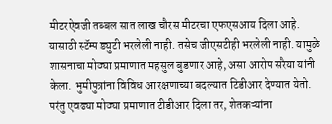मीटरऐवजी तब्बल सात लाख चौरस मीटरचा एफएसआय दिला आहे. यासाठी स्टॅम्प ड्युटी भरलेली नाही. तसेच जीएसटीही भरलेली नाही. यामुळे शासनाचा मोठ्या प्रमाणात महसुल बुडणार आहे, असा आरोप सरैया यांनी केला. भुमीपुत्रांना विविध आरक्षणाच्या बदल्यात टिडीआर देण्यात येतो. परंतु एवढ्या मोठ्या प्रमाणात टीडीआर दिला तर, शेतकऱ्यांना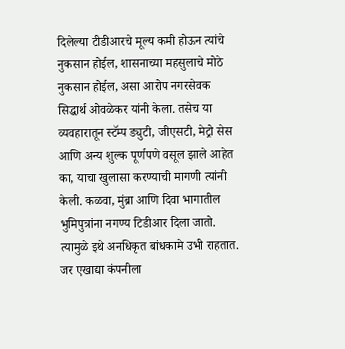दिलेल्या टीडीआरचे मूल्य कमी होऊन त्यांचे नुकसान होईल, शासनाच्या महसुलाचे मोठे नुकसान होईल, असा आरोप नगरसेवक सिद्धार्थ ओवळेकर यांनी केला. तसेच या व्यवहारातून स्टॅम्प ड्युटी, जीएसटी, मेट्रो सेस आणि अन्य शुल्क पूर्णपणे वसूल झाले आहेत का, याचा खुलासा करण्याची मागणी त्यांनी केली. कळवा, मुंब्रा आणि दिवा भागातील भुमिपुत्रांना नगण्य टिडीआर दिला जातो. त्यामुळे इथे अनधिकृत बांधकामे उभी राहतात. जर एखाद्या कंपनीला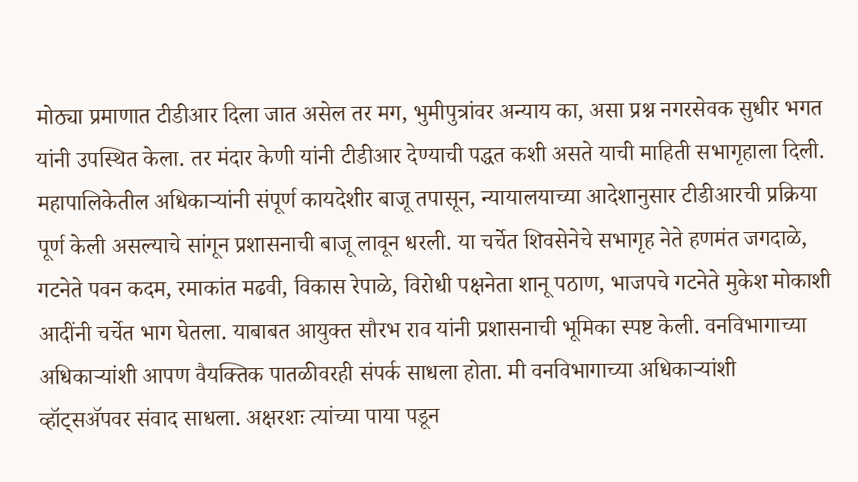मोठ्या प्रमाणात टीडीआर दिला जात असेल तर मग, भुमीपुत्रांवर अन्याय का, असा प्रश्न नगरसेवक सुधीर भगत यांनी उपस्थित केला. तर मंदार केणी यांनी टीडीआर देण्याची पद्धत कशी असते याची माहिती सभागृहाला दिली. महापालिकेतील अधिकाऱ्यांनी संपूर्ण कायदेशीर बाजू तपासून, न्यायालयाच्या आदेशानुसार टीडीआरची प्रक्रिया पूर्ण केली असल्याचे सांगून प्रशासनाची बाजू लावून धरली. या चर्चेत शिवसेनेचे सभागृह नेते हणमंत जगदाळे, गटनेते पवन कदम, रमाकांत मढवी, विकास रेपाळे, विरोधी पक्षनेता शानू पठाण, भाजपचे गटनेते मुकेश मोकाशी आदींनी चर्चेत भाग घेतला. याबाबत आयुक्त सौरभ राव यांनी प्रशासनाची भूमिका स्पष्ट केली. वनविभागाच्या अधिकाऱ्यांशी आपण वैयक्तिक पातळीवरही संपर्क साधला होता. मी वनविभागाच्या अधिकाऱ्यांशी व्हॉट्सॲपवर संवाद साधला. अक्षरशः त्यांच्या पाया पडून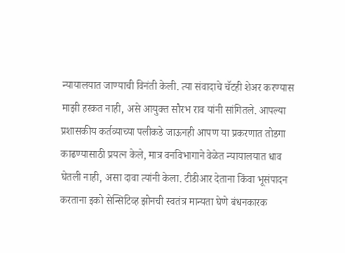न्यायालयात जाण्याची विनंती केली. त्या संवादाचे चॅटही शेअर करण्यास माझी हरकत नाही, असे आयुक्त सौरभ राव यांनी सांगितले. आपल्या प्रशासकीय कर्तव्याच्या पलीकडे जाऊनही आपण या प्रकरणात तोडगा काढण्यासाठी प्रयत्न केले, मात्र वनविभागाने वेळेत न्यायालयात धाव घेतली नाही, असा दावा त्यांनी केला. टीडीआर देताना किंवा भूसंपादन करताना इको सेन्सिटिव्ह झोनची स्वतंत्र मान्यता घेणे बंधनकारक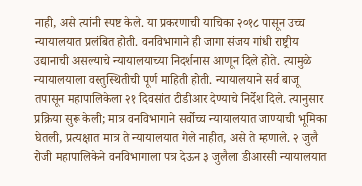नाही, असे त्यांनी स्पष्ट केले. या प्रकरणाची याचिका २०१८ पासून उच्च न्यायालयात प्रलंबित होती. वनविभागाने ही जागा संजय गांधी राष्ट्रीय उद्यानाची असल्याचे न्यायालयाच्या निदर्शनास आणून दिले होते. त्यामुळे न्यायालयाला वस्तुस्थितीची पूर्ण माहिती होती. न्यायालयाने सर्व बाजू तपासून महापालिकेला २१ दिवसांत टीडीआर देण्याचे निर्देश दिले. त्यानुसार प्रक्रिया सुरू केली; मात्र वनविभागाने सर्वोच्च न्यायालयात जाण्याची भूमिका घेतली, प्रत्यक्षात मात्र ते न्यायालयात गेले नाहीत, असे ते म्हणाले. २ जुलै रोजी महापालिकेने वनविभागाला पत्र देऊन ३ जुलैला डीआरसी न्यायालयात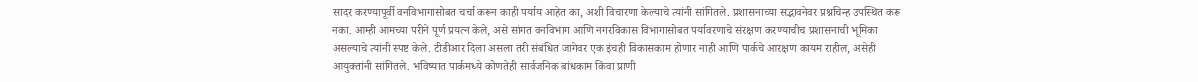सादर करण्यापूर्वी वनविभागासोबत चर्चा करून काही पर्याय आहेत का, अशी विचारणा केल्याचे त्यांनी सांगितले. प्रशासनाच्या सद्भावनेवर प्रश्नचिन्ह उपस्थित करू नका. आम्ही आमच्या परीने पूर्ण प्रयत्न केले, असे सांगत वनविभाग आणि नगरविकास विभागासोबत पर्यावरणाचे संरक्षण करण्याचीच प्रशासनाची भूमिका असल्याचे त्यांनी स्पष्ट केले. टीडीआर दिला असला तरी संबंधित जागेवर एक इंचही विकासकाम होणार नाही आणि पार्कचे आरक्षण कायम राहील, असेही आयुक्तांनी सांगितले. भविष्यात पार्कमध्ये कोणतेही सार्वजनिक बांधकाम किंवा प्राणी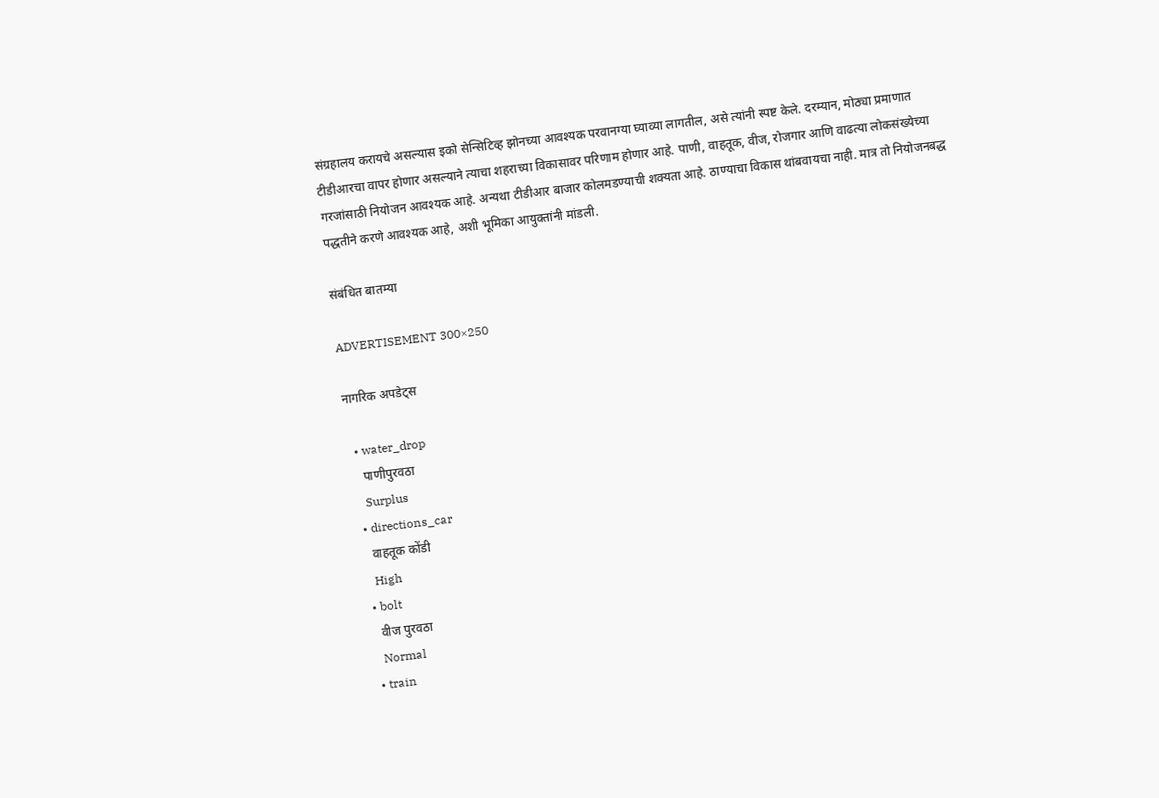संग्रहालय करायचे असल्यास इको सेन्सिटिव्ह झोनच्या आवश्यक परवानग्या घ्याव्या लागतील, असे त्यांनी स्पष्ट केले. दरम्यान, मोठ्या प्रमाणात टीडीआरचा वापर होणार असल्याने त्याचा शहराच्या विकासावर परिणाम होणार आहे. पाणी, वाहतूक, वीज, रोजगार आणि वाढत्या लोकसंख्येच्या गरजांसाठी नियोजन आवश्यक आहे. अन्यथा टीडीआर बाजार कोलमडण्याची शक्यता आहे. ठाण्याचा विकास थांबवायचा नाही. मात्र तो नियोजनबद्ध पद्धतीने करणे आवश्यक आहे, अशी भूमिका आयुक्तांनी मांडली.

संबंधित बातम्या

ADVERTISEMENT 300×250

नागरिक अपडेट्स

  • water_drop
    पाणीपुरवठा
    Surplus
  • directions_car
    वाहतूक कोंडी
    High
  • bolt
    वीज पुरवठा
    Normal
  • train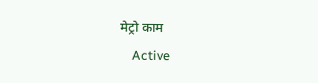मेट्रो काम
    Active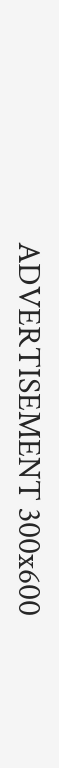ADVERTISEMENT 300x600